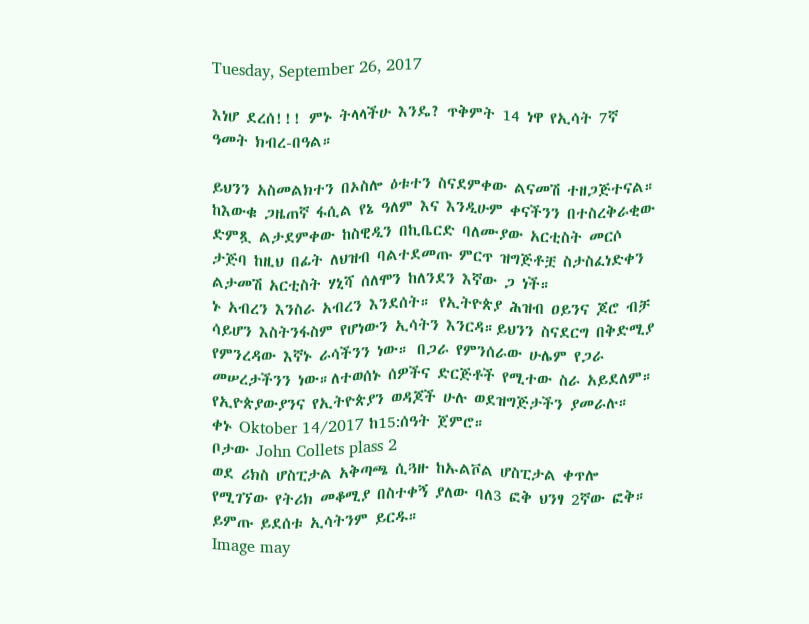Tuesday, September 26, 2017

እነሆ ደረሰ!!! ምኑ ትላላችሁ እንዴ? ጥቅምት 14 ነዋ የኢሳት 7ኛ ዓመት ክብረ-በዓል።

ይህንን አስመልክተን በኦስሎ ዕቱተን ስናደምቀው ልናመሽ ተዘጋጅተናል። ከእውቁ ጋዜጠኛ ፋሲል የኔ ዓለም እና እንዲሁም ቀናችንን በተስረቅራቂው ድምጿ ልታደምቀው ከስዊዲን በኪቤርድ ባለሙያው አርቲስት መርሶ ታጅባ ከዚህ በፊት ለህዝብ ባልተደመጡ ምርጥ ዝግጅቶቿ ስታስፈነድቀን ልታመሽ አርቲስት ሃኒሻ ሰለሞን ከለንደን እኛው ጋ ነች።
ኑ አብረን እንስራ አብረን እንደሰት። የኢትዮጵያ ሕዝብ ዐይንና ጆሮ ብቻ ሳይሆን እስትንፋስም የሆነውን ኢሳትን እንርዳ።ይህንን ስናደርግ በቅድሚያ የምንረዳው እኛኑ ራሳችንን ነው። በጋራ የምንሰራው ሁሌም የጋራ መሠረታችንን ነው።ለተወሰኑ ሰዎችና ድርጅቶች የሚተው ስራ አይደለም። የኢዮጵያውያንና የኢትዮጵያን ወዳጆች ሁሉ ወደዝግጅታችን ያመራሉ።
ቀኑ Oktober 14/2017 ከ15:ሰዓት ጀምሮ።
ቦታው John Collets plass 2
ወደ ሪክስ ሆስፒታል አቅጣጫ ሲጓዙ ከኡልቮል ሆስፒታል ቀጥሎ የሚገኘው የትሪክ መቆሚያ በስተቀኝ ያለው ባለ3 ፎቅ ህንፃ 2ኛው ፎቅ።
ይምጡ ይደሰቱ ኢሳትንም ይርዱ።
Image may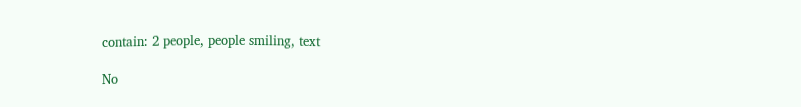contain: 2 people, people smiling, text

No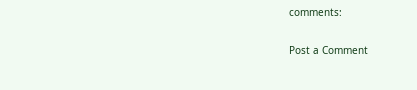comments:

Post a Comment